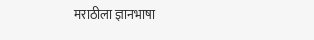मराठीला ज्ञानभाषा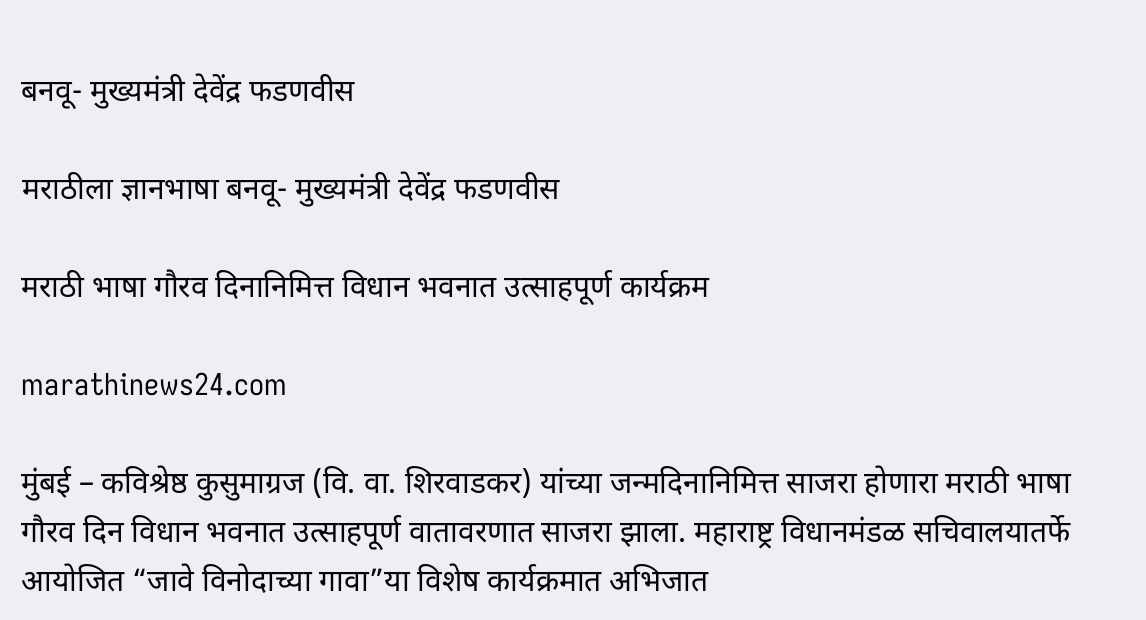बनवू- मुख्यमंत्री देवेंद्र फडणवीस

मराठीला ज्ञानभाषा बनवू- मुख्यमंत्री देवेंद्र फडणवीस

मराठी भाषा गौरव दिनानिमित्त विधान भवनात उत्साहपूर्ण कार्यक्रम

marathinews24.com

मुंबई – कविश्रेष्ठ कुसुमाग्रज (वि. वा. शिरवाडकर) यांच्या जन्मदिनानिमित्त साजरा होणारा मराठी भाषा गौरव दिन विधान भवनात उत्साहपूर्ण वातावरणात साजरा झाला. महाराष्ट्र विधानमंडळ सचिवालयातर्फे आयोजित “जावे विनोदाच्या गावा”या विशेष कार्यक्रमात अभिजात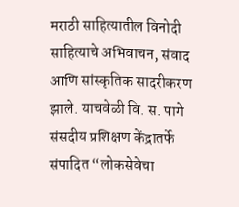मराठी साहित्यातील विनोदी साहित्याचे अभिवाचन, संवाद आणि सांस्कृतिक सादरीकरण झाले. याचवेळी वि. स. पागे संसदीय प्रशिक्षण केंद्रातर्फे संपादित “लोकसेवेचा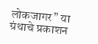लोकजागर” या ग्रंथाचे प्रकाशन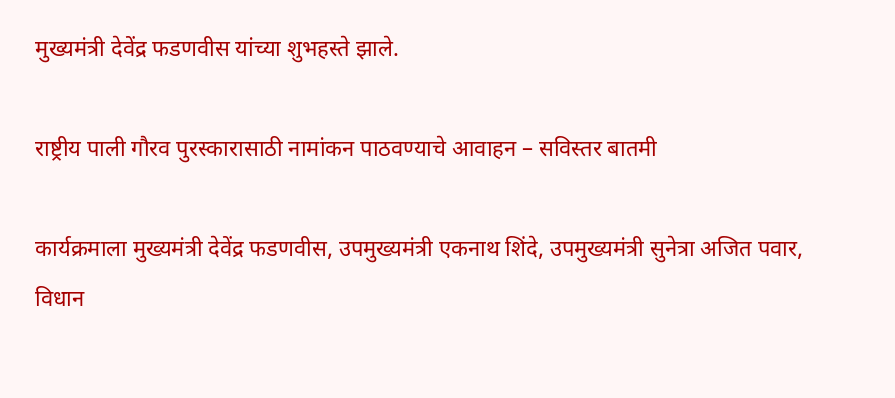मुख्यमंत्री देवेंद्र फडणवीस यांच्या शुभहस्ते झाले.

राष्ट्रीय पाली गौरव पुरस्कारासाठी नामांकन पाठवण्याचे आवाहन – सविस्तर बातमी

कार्यक्रमाला मुख्यमंत्री देवेंद्र फडणवीस, उपमुख्यमंत्री एकनाथ शिंदे, उपमुख्यमंत्री सुनेत्रा अजित पवार, विधान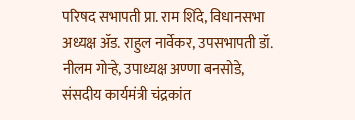परिषद सभापती प्रा. राम शिंदे, विधानसभा अध्यक्ष ॲड. राहुल नार्वेकर, उपसभापती डॉ. नीलम गोऱ्हे, उपाध्यक्ष अण्णा बनसोडे, संसदीय कार्यमंत्री चंद्रकांत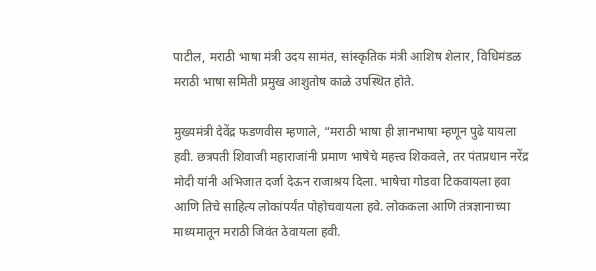पाटील, मराठी भाषा मंत्री उदय सामंत, सांस्कृतिक मंत्री आशिष शेलार, विधिमंडळ मराठी भाषा समिती प्रमुख आशुतोष काळे उपस्थित होते.

मुख्यमंत्री देवेंद्र फडणवीस म्हणाले, “मराठी भाषा ही ज्ञानभाषा म्हणून पुढे यायला हवी. छत्रपती शिवाजी महाराजांनी प्रमाण भाषेचे महत्त्व शिकवले, तर पंतप्रधान नरेंद्र मोदी यांनी अभिजात दर्जा देऊन राजाश्रय दिला. भाषेचा गोडवा टिकवायला हवा आणि तिचे साहित्य लोकांपर्यंत पोहोचवायला हवे. लोककला आणि तंत्रज्ञानाच्या माध्यमातून मराठी जिवंत ठेवायला हवी.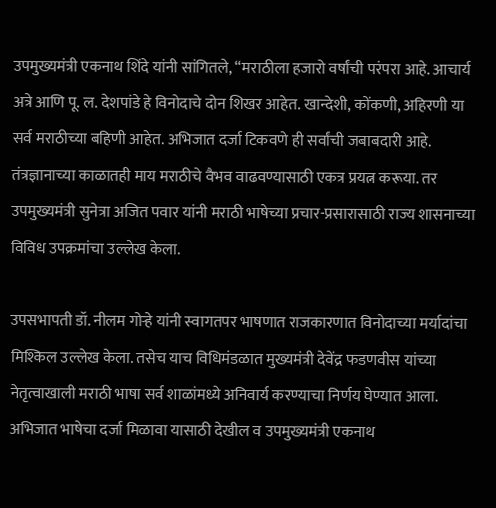उपमुख्यमंत्री एकनाथ शिंदे यांनी सांगितले, “मराठीला हजारो वर्षांची परंपरा आहे. आचार्य अत्रे आणि पू. ल. देशपांडे हे विनोदाचे दोन शिखर आहेत. खान्देशी, कोंकणी, अहिरणी या सर्व मराठीच्या बहिणी आहेत. अभिजात दर्जा टिकवणे ही सर्वांची जबाबदारी आहे. तंत्रज्ञानाच्या काळातही माय मराठीचे वैभव वाढवण्यासाठी एकत्र प्रयत्न करूया. तर उपमुख्यमंत्री सुनेत्रा अजित पवार यांनी मराठी भाषेच्या प्रचार-प्रसारासाठी राज्य शासनाच्या विविध उपक्रमांचा उल्लेख केला.

उपसभापती डॉ. नीलम गोऱ्हे यांनी स्वागतपर भाषणात राजकारणात विनोदाच्या मर्यादांचा मिश्किल उल्लेख केला. तसेच याच विधिमंडळात मुख्यमंत्री देवेंद्र फडणवीस यांच्या नेतृत्वाखाली मराठी भाषा सर्व शाळांमध्ये अनिवार्य करण्याचा निर्णय घेण्यात आला. अभिजात भाषेचा दर्जा मिळावा यासाठी देखील व उपमुख्यमंत्री एकनाथ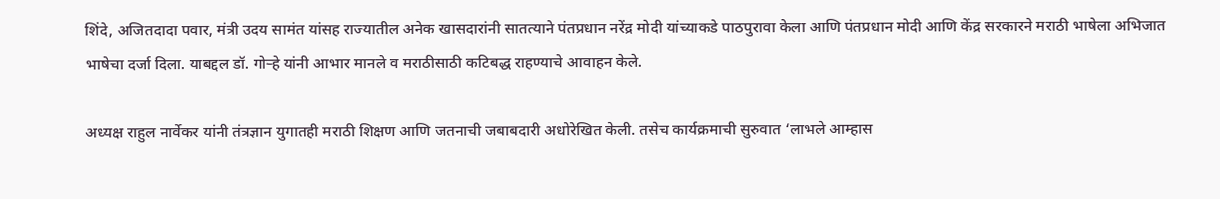शिंदे, अजितदादा पवार, मंत्री उदय सामंत यांसह राज्यातील अनेक खासदारांनी सातत्याने पंतप्रधान नरेंद्र मोदी यांच्याकडे पाठपुरावा केला आणि पंतप्रधान मोदी आणि केंद्र सरकारने मराठी भाषेला अभिजात भाषेचा दर्जा दिला. याबद्दल डॉ. गोऱ्हे यांनी आभार मानले व मराठीसाठी कटिबद्ध राहण्याचे आवाहन केले.

अध्यक्ष राहुल नार्वेकर यांनी तंत्रज्ञान युगातही मराठी शिक्षण आणि जतनाची जबाबदारी अधोरेखित केली. तसेच कार्यक्रमाची सुरुवात ‘लाभले आम्हास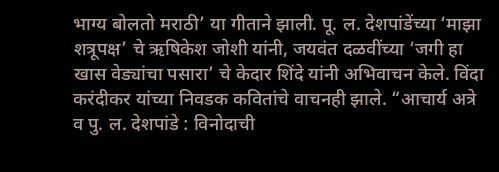भाग्य बोलतो मराठी’ या गीताने झाली. पू. ल. देशपांडेंच्या ‘माझा शत्रूपक्ष’ चे ऋषिकेश जोशी यांनी, जयवंत दळवींच्या ‘जगी हा खास वेड्यांचा पसारा’ चे केदार शिंदे यांनी अभिवाचन केले. विंदा करंदीकर यांच्या निवडक कवितांचे वाचनही झाले. “आचार्य अत्रे व पु. ल. देशपांडे : विनोदाची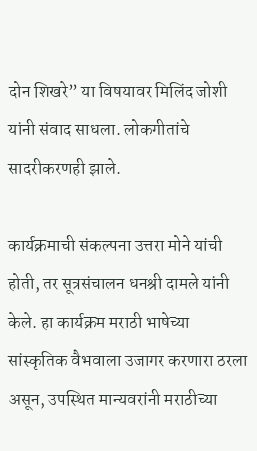दोन शिखरे” या विषयावर मिलिंद जोशी यांनी संवाद साधला. लोकगीतांचे सादरीकरणही झाले.

कार्यक्रमाची संकल्पना उत्तरा मोने यांची होती, तर सूत्रसंचालन धनश्री दामले यांनी केले. हा कार्यक्रम मराठी भाषेच्या सांस्कृतिक वैभवाला उजागर करणारा ठरला असून, उपस्थित मान्यवरांनी मराठीच्या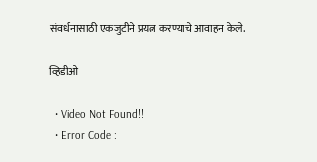संवर्धनासाठी एकजुटीने प्रयत्न करण्याचे आवाहन केले.

व्हिडीओ

  • Video Not Found!!
  • Error Code :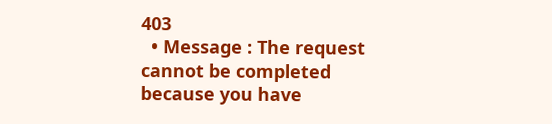403
  • Message : The request cannot be completed because you have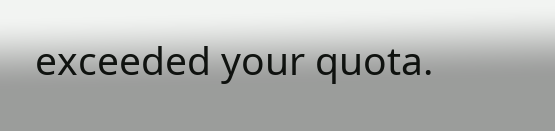exceeded your quota.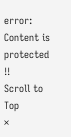error: Content is protected !!
Scroll to Top
×